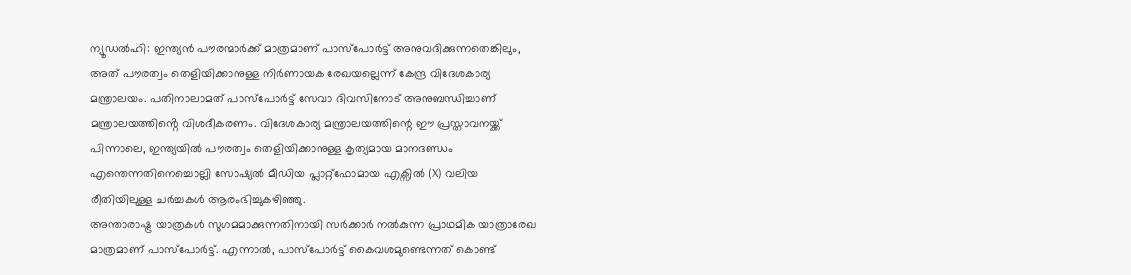ന്യൂഡൽഹി: ഇന്ത്യൻ പൗരന്മാർക്ക് മാത്രമാണ് പാസ്പോർട്ട് അനുവദിക്കുന്നതെങ്കിലും, അത് പൗരത്വം തെളിയിക്കാനുള്ള നിർണായക രേഖയല്ലെന്ന് കേന്ദ്ര വിദേശകാര്യ മന്ത്രാലയം. പതിനാലാമത് പാസ്പോർട്ട് സേവാ ദിവസിനോട് അനുബന്ധിച്ചാണ് മന്ത്രാലയത്തിൻ്റെ വിശദീകരണം. വിദേശകാര്യ മന്ത്രാലയത്തിന്റെ ഈ പ്രസ്താവനയ്ക്ക് പിന്നാലെ, ഇന്ത്യയിൽ പൗരത്വം തെളിയിക്കാനുള്ള കൃത്യമായ മാനദണ്ഡം എന്തെന്നതിനെച്ചൊല്ലി സോഷ്യൽ മീഡിയ പ്ലാറ്റ്ഫോമായ എക്സിൽ (X) വലിയ രീതിയിലുള്ള ചർച്ചകൾ ആരംഭിച്ചുകഴിഞ്ഞു.
അന്താരാഷ്ട്ര യാത്രകൾ സുഗമമാക്കുന്നതിനായി സർക്കാർ നൽകുന്ന പ്രാഥമിക യാത്രാരേഖ മാത്രമാണ് പാസ്പോർട്ട്. എന്നാൽ, പാസ്പോർട്ട് കൈവശമുണ്ടെന്നത് കൊണ്ട്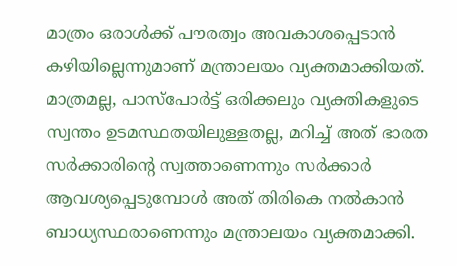മാത്രം ഒരാൾക്ക് പൗരത്വം അവകാശപ്പെടാൻ കഴിയില്ലെന്നുമാണ് മന്ത്രാലയം വ്യക്തമാക്കിയത്. മാത്രമല്ല, പാസ്പോർട്ട് ഒരിക്കലും വ്യക്തികളുടെ സ്വന്തം ഉടമസ്ഥതയിലുള്ളതല്ല, മറിച്ച് അത് ഭാരത സർക്കാരിന്റെ സ്വത്താണെന്നും സർക്കാർ ആവശ്യപ്പെടുമ്പോൾ അത് തിരികെ നൽകാൻ ബാധ്യസ്ഥരാണെന്നും മന്ത്രാലയം വ്യക്തമാക്കി.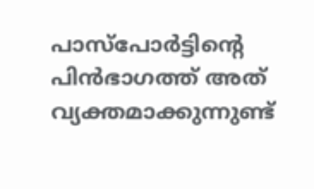പാസ്പോർട്ടിൻ്റെ പിൻഭാഗത്ത് അത് വ്യക്തമാക്കുന്നുണ്ട്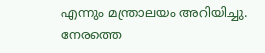എന്നും മന്ത്രാലയം അറിയിച്ചു. നേരത്തെ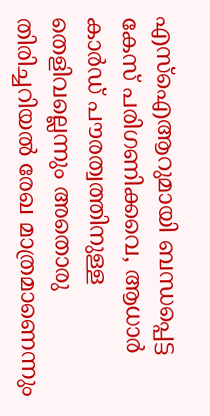എസ്ഐആറുമായി ബന്ധപ്പെട്ട കേസ് പരിഗണിക്കവെ, ആധാർ കാർഡ് പൗരത്വത്തിനുള്ള തെളിവല്ലെന്നും അതൊരു തിരിച്ചറിയൽ രേഖ മാത്രമാണെന്നും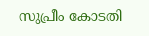സുപ്രീം കോടതി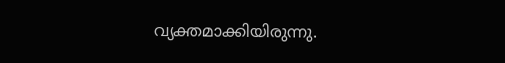വ്യക്തമാക്കിയിരുന്നു.